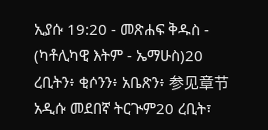ኢያሱ 19:20 - መጽሐፍ ቅዱስ - (ካቶሊካዊ እትም - ኤማሁስ)20 ረቢትን፥ ቂሶንን፥ አቤጽን፥ 参见章节አዲሱ መደበኛ ትርጒም20 ረቢት፣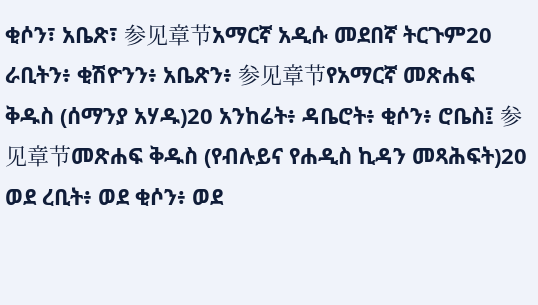ቂሶን፣ አቤጽ፣ 参见章节አማርኛ አዲሱ መደበኛ ትርጉም20 ራቢትን፥ ቂሽዮንን፥ አቤጽን፥ 参见章节የአማርኛ መጽሐፍ ቅዱስ (ሰማንያ አሃዱ)20 አንከሬት፥ ዳቤሮት፥ ቂሶን፥ ሮቤስ፤ 参见章节መጽሐፍ ቅዱስ (የብሉይና የሐዲስ ኪዳን መጻሕፍት)20 ወደ ረቢት፥ ወደ ቂሶን፥ ወደ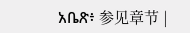አቤጽ፥ 参见章节 |